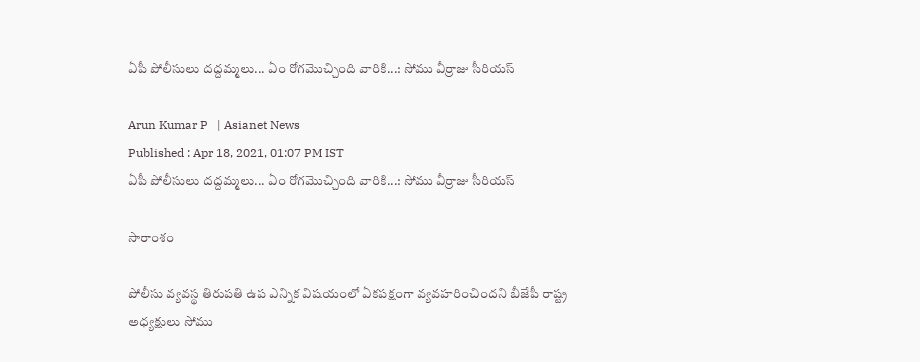ఏపీ పోలీసులు దద్దమ్మలు... ఏం రోగమొచ్చింది వారికి...: సోము వీర్రాజు సీరియస్

Arun Kumar P   | Asianet News
Published : Apr 18, 2021, 01:07 PM IST
ఏపీ పోలీసులు దద్దమ్మలు... ఏం రోగమొచ్చింది వారికి...: సోము వీర్రాజు సీరియస్

సారాంశం

పోలీసు వ్యవస్థ తిరుపతి ఉప ఎన్నిక విషయంలో ఏకపక్షంగా వ్యవహరించిందని బీజేపీ రాష్ట్ర అధ్యక్షులు సోము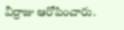వీర్రాజు ఆరోపించారు.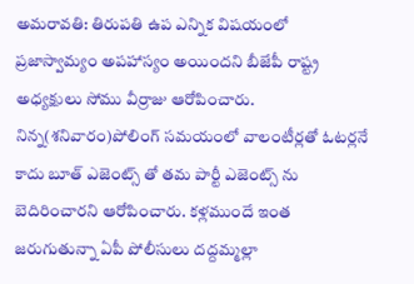అమరావతి: తిరుపతి ఉప ఎన్నిక విషయంలో ప్రజాస్వామ్యం అపహాస్యం అయిందని బీజేపీ రాష్ట్ర అధ్యక్షులు సోము వీర్రాజు ఆరోపించారు. నిన్న(శనివారం)పోలింగ్ సమయంలో వాలంటీర్లతో ఓటర్లనే కాదు బూత్ ఎజెంట్స్ తో తమ పార్టీ ఎజెంట్స్ ను బెదిరించారని ఆరోపించారు. కళ్లముందే ఇంత జరుగుతున్నా ఏపీ పోలీసులు దద్దమ్మల్లా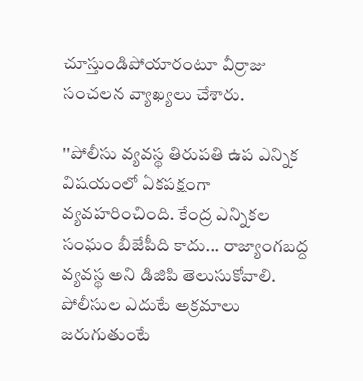చూస్తుండిపోయారంటూ వీర్రాజు సంచలన వ్యాఖ్యలు చేశారు.

''పోలీసు వ్యవస్థ తిరుపతి ఉప ఎన్నిక విషయంలో ఏకపక్షంగా వ్యవహరించింది. కేంద్ర ఎన్నికల సంఘం బీజేపీది కాదు... రాజ్యాంగబద్ద వ్యవస్థ అని డిజిపి తెలుసుకోవాలి. పోలీసుల ఎదుటే అక్రమాలు జరుగుతుంటే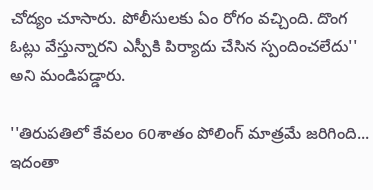చోద్యం చూసారు. పోలీసులకు ఏం రోగం వచ్చింది. దొంగ ఓట్లు వేస్తున్నారని ఎస్పీకి పిర్యాదు చేసిన స్పందించలేదు'' అని మండిపడ్డారు.

''తిరుపతిలో కేవలం 60శాతం పోలింగ్ మాత్రమే జరిగింది... ఇదంతా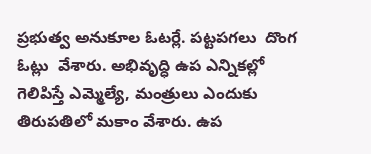ప్రభుత్వ అనుకూల ఓటర్లే. పట్టపగలు  దొంగ ఓట్లు  వేశారు. అభివృద్ధి ఉప ఎన్నికల్లో గెలిపిస్తే ఎమ్మెల్యే, మంత్రులు ఎందుకు తిరుపతిలో మకాం వేశారు. ఉప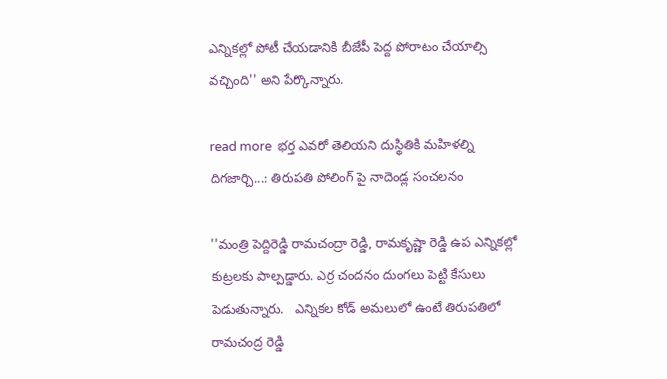ఎన్నికల్లో పోటీ చేయడానికి బీజేపీ పెద్ద పోరాటం చేయాల్సి వచ్చింది'' అని పేర్కొన్నారు.

read more  భర్త ఎవరో తెలియని దుస్థితికి మహిళల్ని దిగజార్చి...: తిరుపతి పోలింగ్ పై నాదెండ్ల సంచలనం

''మంత్రి పెద్దిరెడ్డి రామచంద్రా రెడ్డి, రామకృష్ణా రెడ్డి ఉప ఎన్నికల్లో కుట్రలకు పాల్పడ్డారు. ఎర్ర చందనం దుంగలు పెట్టి కేసులు పెడుతున్నారు.   ఎన్నికల కోడ్ అమలులో ఉంటే తిరుపతిలో రామచంద్ర రెడ్డి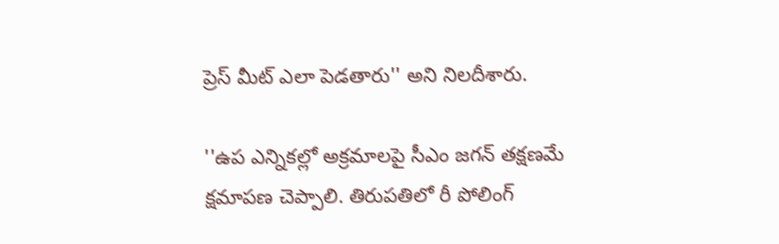ప్రెస్ మీట్ ఎలా పెడతారు'' అని నిలదీశారు.

''ఉప ఎన్నికల్లో అక్రమాలపై సీఎం జగన్ తక్షణమే క్షమాపణ చెప్పాలి. తిరుపతిలో రీ పోలింగ్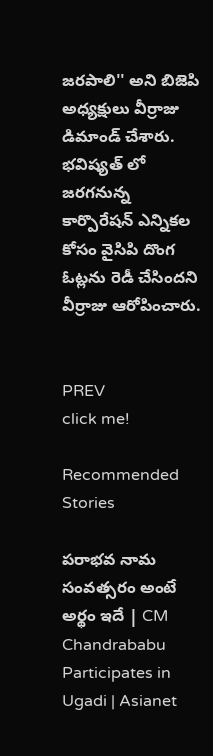జరపాలి'' అని బిజెపి అధ్యక్షులు వీర్రాజు డిమాండ్ చేశారు. భవిష్యత్ లో జరగనున్న కార్పొరేషన్ ఎన్నికల కోసం వైసిపి దొంగ ఓట్లను రెడీ చేసిందని వీర్రాజు ఆరోపించారు.


PREV
click me!

Recommended Stories

పరాభవ నామ సంవత్సరం అంటే అర్థం ఇదే | CM Chandrababu Participates in Ugadi | Asianet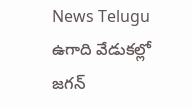News Telugu
ఉగాది వేడుకల్లో జగన్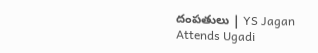దంపతులు | YS Jagan Attends Ugadi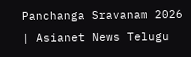Panchanga Sravanam 2026 | Asianet News Telugu